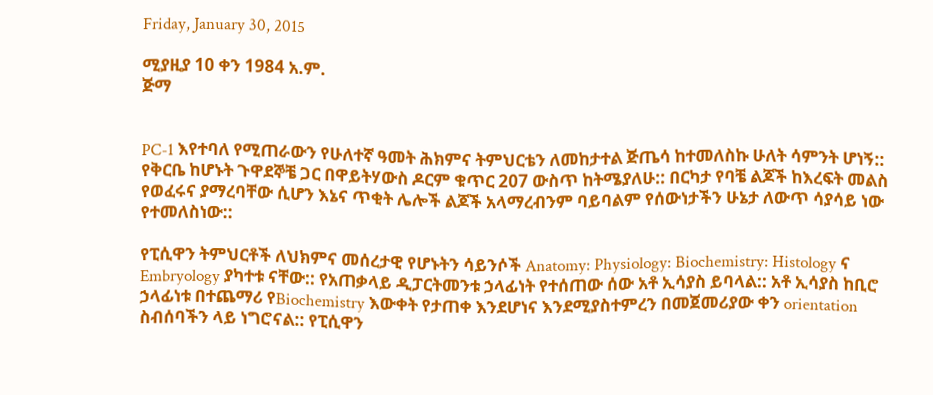Friday, January 30, 2015

ሚያዚያ 10 ቀን 1984 አ.ም.
ጅማ


PC-1 እየተባለ የሚጠራውን የሁለተኛ ዓመት ሕክምና ትምህርቴን ለመከታተል ጅጤሳ ከተመለስኩ ሁለት ሳምንት ሆነኝ:: የቅርቤ ከሆኑት ጉዋደኞቼ ጋር በዋይትሃውስ ዶርም ቁጥር 207 ውስጥ ከትሜያለሁ:: በርካታ የባቼ ልጆች ከእረፍት መልስ የወፈሩና ያማረባቸው ሲሆን እኔና ጥቂት ሌሎች ልጆች አላማረብንም ባይባልም የሰውነታችን ሁኔታ ለውጥ ሳያሳይ ነው የተመለስነው::

የፒሲዋን ትምህርቶች ለህክምና መሰረታዊ የሆኑትን ሳይንሶች Anatomy: Physiology: Biochemistry: Histology ና Embryology ያካተቱ ናቸው:: የአጠቃላይ ዲፓርትመንቱ ኃላፊነት የተሰጠው ሰው አቶ ኢሳያስ ይባላል:: አቶ ኢሳያስ ከቢሮ ኃላፊነቱ በተጨማሪ የBiochemistry እውቀት የታጠቀ እንደሆነና እንደሚያስተምረን በመጀመሪያው ቀን orientation ስብሰባችን ላይ ነግሮናል:: የፒሲዋን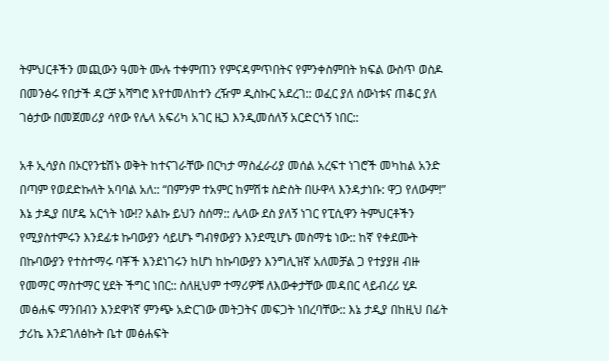ትምህርቶችን መጪውን ዓመት ሙሉ ተቀምጠን የምናዳምጥበትና የምንቀስምበት ክፍል ውስጥ ወስዶ በመንፅሩ የበታች ዳርቻ አሻግሮ እየተመለከተን ረዥም ዲስኩር አደረገ:: ወፈር ያለ ሰውነቱና ጠቆር ያለ ገፅታው በመጀመሪያ ሳየው የሌላ አፍሪካ አገር ዜጋ እንዲመሰለኝ አርድርጎኝ ነበር::

አቶ ኢሳያስ በኦርየንቴሽኑ ወቅት ከተናገራቸው በርካታ ማስፈራሪያ መሰል አረፍተ ነገሮች መካከል አንድ በጣም የወደድኩለት አባባል አለ:: “በምንም ተአምር ከምሽቱ ስድስት በሁዋላ እንዳታነቡ: ዋጋ የለውም!” እኔ ታዲያ በሆዴ አርጎት ነው!? አልኩ ይህን ስሰማ:: ሌላው ደስ ያለኝ ነገር የፒሲዋን ትምህርቶችን የሚያስተምሩን እንደፊቱ ኩባውያን ሳይሆኑ ግብፃውያን እንደሚሆኑ መስማቴ ነው:: ከኛ የቀደሙት በኩባውያን የተስተማሩ ባቾች እንደነገሩን ከሆነ ከኩባውያን እንግሊዝኛ አለመቻል ጋ የተያያዘ ብዙ የመማር ማስተማር ሂደት ችግር ነበር:: ስለዚህም ተማሪዎቹ ለእውቀታቸው መዳበር ላይብረሪ ሂዶ መፅሐፍ ማንበብን እንደዋነኛ ምንጭ አድርገው መትጋትና መፍጋት ነበረባቸው:: እኔ ታዲያ በከዚህ በፊት ታሪኬ እንደገለፅኩት ቤተ መፅሐፍት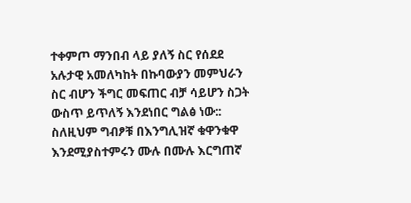ተቀምጦ ማንበብ ላይ ያለኝ ስር የሰደደ አሉታዊ አመለካከት በኩባውያን መምህራን ስር ብሆን ችግር መፍጠር ብቻ ሳይሆን ስጋት ውስጥ ይጥለኝ እንደነበር ግልፅ ነው:: ስለዚህም ግብፆቹ በእንግሊዝኛ ቁዋንቁዋ እንደሚያስተምሩን ሙሉ በሙሉ እርግጠኛ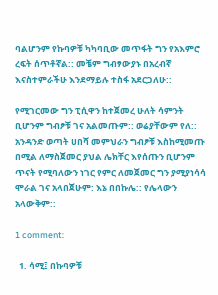ባልሆንም የኩባዎቹ ካካባቢው መጥፋት ግን የአእምሮ ረፍት ሰጥቶኛል:: መቼም ግብፃውያኑ በአረብኛ እናስተምራችሁ እንደማይሉ ተስፋ አደርጋለሁ::

የሚገርመው ግን ፒሲዋን ከተጀመረ ሁለት ሳምንት ቢሆንም ግብፆቹ ገና አልመጡም:: ወሬያቸውም የለ:: አንዳንድ ወጣት ሀበሻ መምህራን ግብፆቹ እስከሚመጡ በሚል ለማስጀመር ያህል ሌክቸር እየሰጡን ቢሆንም ጥናት የሚባለውን ነገር የምር ለመጀመር ግን ያሚያነሳሳ ሞራል ገና አላበጀሁም: እኔ በበኩሌ:: የሌላውን አላውቅም::

1 comment:

  1. ሳሚ፤ በኩባዎቹ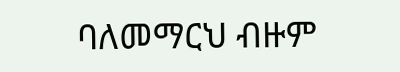ባለመማርህ ብዙም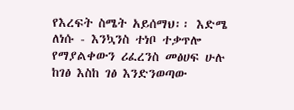የእረፍት ስሜት አይሰማህ፡፡ እድሜ ለነሱ - እንኳንስ ተነቦ ተቃጥሎ የማያልቀውን ሪፈረንስ መፅሀፍ ሁሉ ከገፅ እስከ ገፅ እንድንወጣው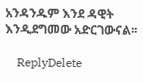አንዳንዱም እንደ ዳዊት እንዲደግመው አድርገውናል፡፡

    ReplyDelete